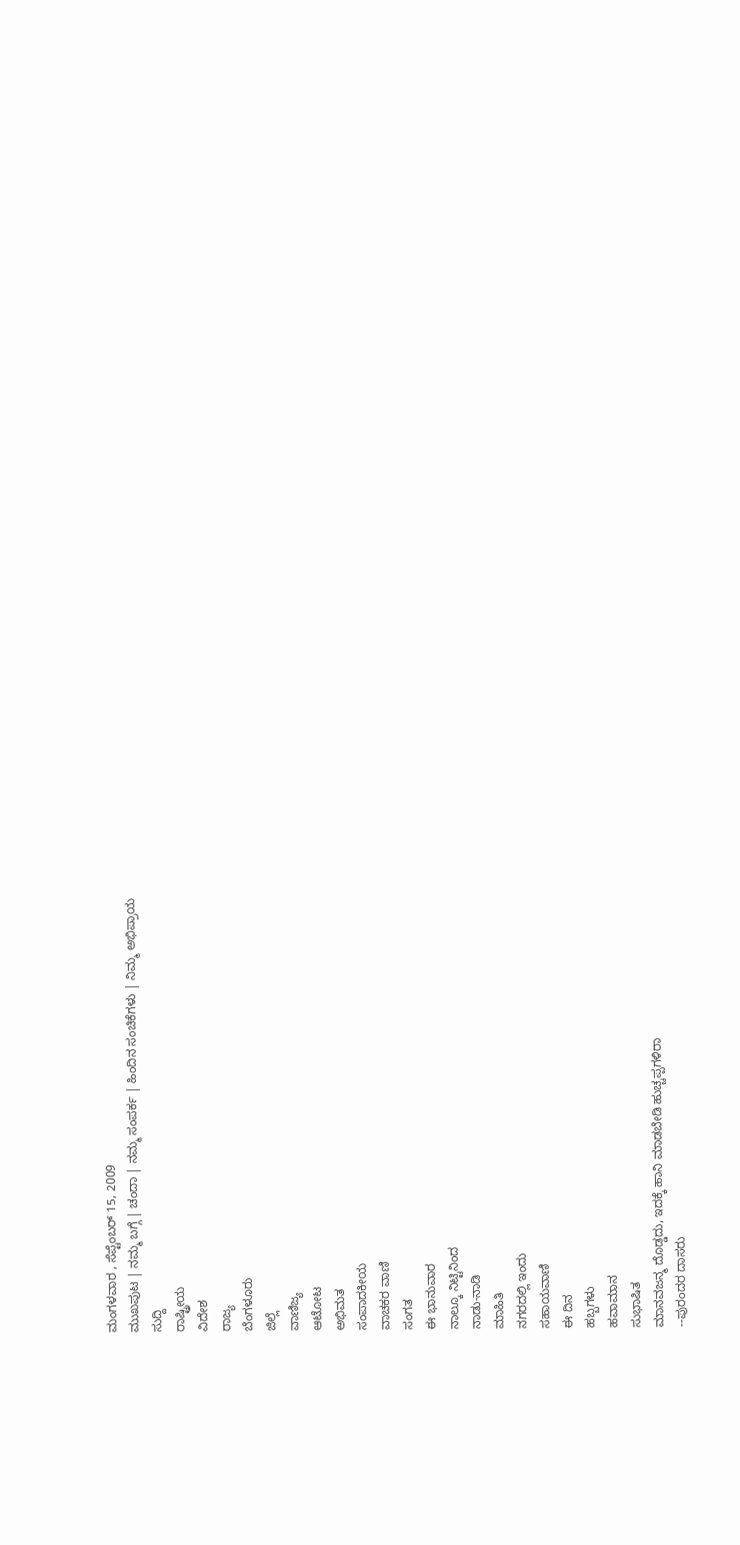ಮಂಗಳವಾರ , ಸೆಪ್ಟೆಂಬರ್ 15, 2009
ಮುಖಪುಟ | ನಮ್ಮ ಬಗ್ಗೆ | ಚಂದಾ | ನಮ್ಮ ಸಂಪರ್ಕ | ಹಿಂದಿನ ಸಂಚಿಕೆಗಳು | ನಿಮ್ಮ ಅಭಿಪ್ರಾಯ
ಸುದ್ದಿ
ರಾಷ್ಟ್ರೀಯ
ವಿದೇಶ
ರಾಜ್ಯ
ಬೆಂಗಳೂರು
ಜಿಲ್ಲೆ
ವಾಣಿಜ್ಯ
ಆಟೋಟ
ಅಭಿಮತ
ಸಂಪಾದಕೀಯ
ವಾಚಕರ ವಾಣಿ
ಸಂಗತ
ಈ ಭಾನುವಾರ
ನಾಲ್ಕೂ ನಿಟ್ಟಿನಿಂದ
ನಾಡು-ನಾಡಿ
ಮಾಹಿತಿ
ನಗರದಲ್ಲಿ ಇಂದು
ಸಹಾಯವಾಣಿ
ಈ ದಿನ
ಹಬ್ಬಗಳು
ಹವಾಮಾನ
ಸುಭಾಷಿತ
ಮಾನವಜನ್ಮ ದೊಡ್ಡದು, ಇದಕ್ಕೆ ಹಾನಿ ಮಾಡಬೇಡಿ ಹುಚ್ಚಪ್ಪಗಳಿರಾ
--ಪುರಂದರ ದಾಸರು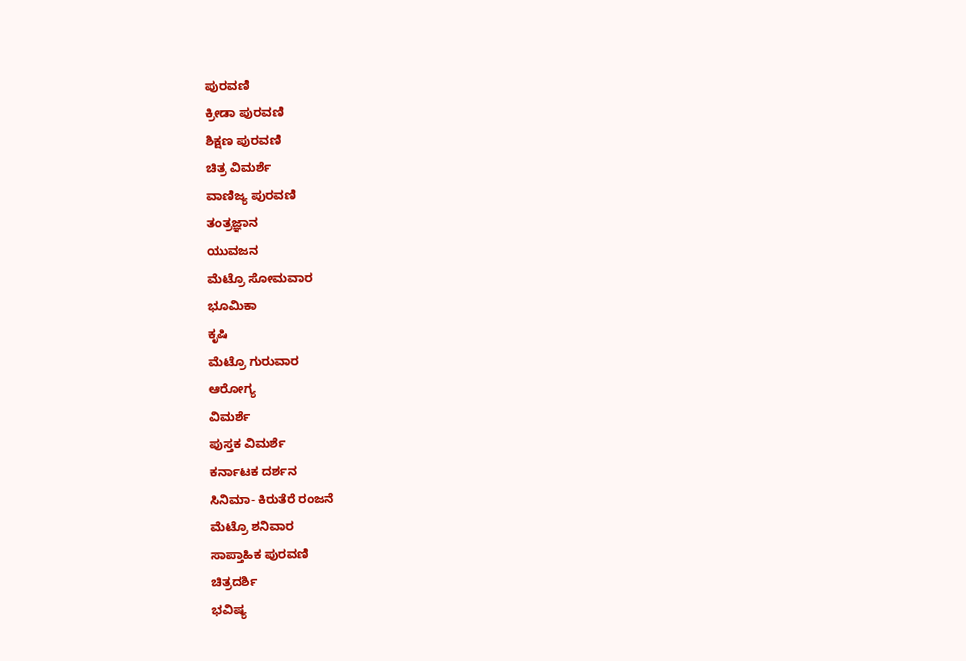ಪುರವಣಿ
ಕ್ರೀಡಾ ಪುರವಣಿ
ಶಿಕ್ಷಣ ಪುರವಣಿ
ಚಿತ್ರ ವಿಮರ್ಶೆ
ವಾಣಿಜ್ಯ ಪುರವಣಿ
ತಂತ್ರಜ್ಞಾನ
ಯುವಜನ
ಮೆಟ್ರೊ ಸೋಮವಾರ
ಭೂಮಿಕಾ
ಕೃಷಿ
ಮೆಟ್ರೊ ಗುರುವಾರ
ಆರೋಗ್ಯ
ವಿಮರ್ಶೆ
ಪುಸ್ತಕ ವಿಮರ್ಶೆ
ಕರ್ನಾಟಕ ದರ್ಶನ
ಸಿನಿಮಾ- ಕಿರುತೆರೆ ರಂಜನೆ
ಮೆಟ್ರೊ ಶನಿವಾರ
ಸಾಪ್ತಾಹಿಕ ಪುರವಣಿ
ಚಿತ್ರದರ್ಶಿ
ಭವಿಷ್ಯ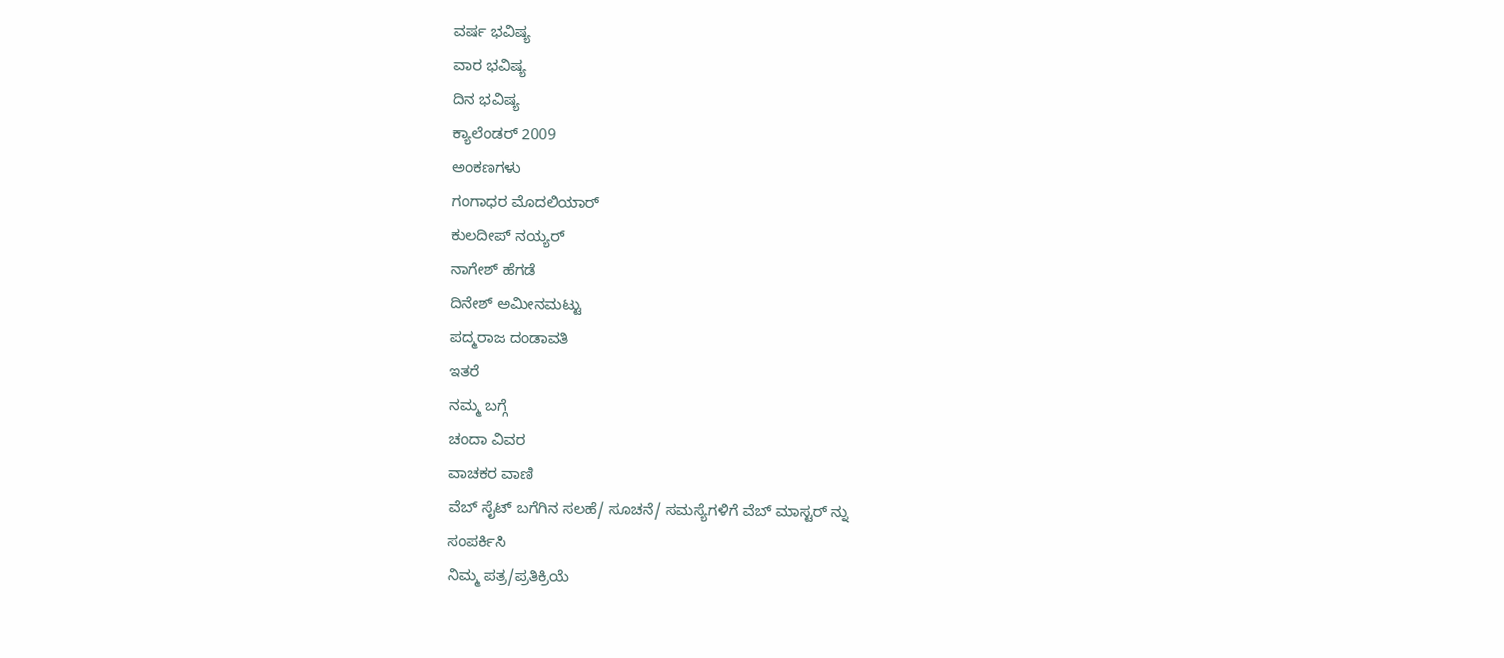ವರ್ಷ ಭವಿಷ್ಯ
ವಾರ ಭವಿಷ್ಯ
ದಿನ ಭವಿಷ್ಯ
ಕ್ಯಾಲೆಂಡರ್ 2009
ಅಂಕಣಗಳು
ಗಂಗಾಧರ ಮೊದಲಿಯಾರ್
ಕುಲದೀಪ್‌ ನಯ್ಯರ್
ನಾಗೇಶ್‌ ಹೆಗಡೆ
ದಿನೇಶ್‌ ಅಮೀನಮಟ್ಟು
ಪದ್ಮರಾಜ ದಂಡಾವತಿ
ಇತರೆ
ನಮ್ಮ ಬಗ್ಗೆ
ಚಂದಾ ವಿವರ
ವಾಚಕರ ವಾಣಿ
ವೆಬ್ ಸೈಟ್ ಬಗೆಗಿನ ಸಲಹೆ/ ಸೂಚನೆ/ ಸಮಸ್ಯೆಗಳಿಗೆ ವೆಬ್ ಮಾಸ್ಟರ್ ನ್ನು
ಸಂಪರ್ಕಿಸಿ
ನಿಮ್ಮ ಪತ್ರ/ಪ್ರತಿಕ್ರಿಯೆ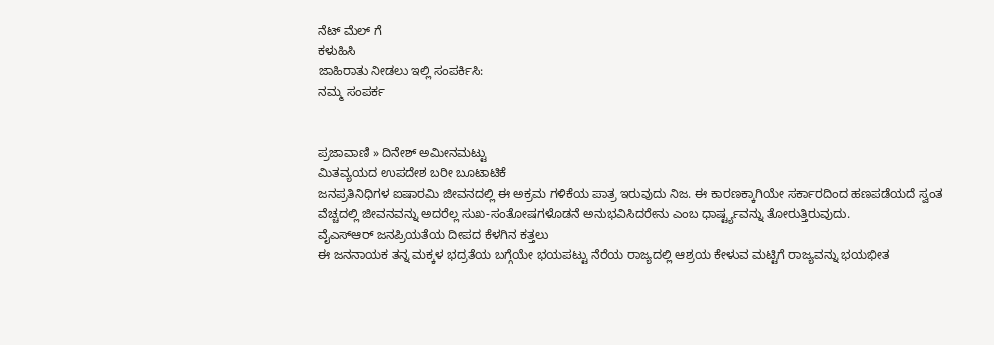ನೆಟ್ ಮೆಲ್ ಗೆ
ಕಳುಹಿಸಿ
ಜಾಹಿರಾತು ನೀಡಲು ಇಲ್ಲಿ ಸಂಪರ್ಕಿಸಿ:
ನಮ್ಮ ಸಂಪರ್ಕ


ಪ್ರಜಾವಾಣಿ » ದಿನೇಶ್‌ ಅಮೀನಮಟ್ಟು
ಮಿತವ್ಯಯದ ಉಪದೇಶ ಬರೀ ಬೂಟಾಟಿಕೆ
ಜನಪ್ರತಿನಿಧಿಗಳ ಐಷಾರಮಿ ಜೀವನದಲ್ಲಿ ಈ ಅಕ್ರಮ ಗಳಿಕೆಯ ಪಾತ್ರ ಇರುವುದು ನಿಜ. ಈ ಕಾರಣಕ್ಕಾಗಿಯೇ ಸರ್ಕಾರದಿಂದ ಹಣಪಡೆಯದೆ ಸ್ವಂತ ವೆಚ್ಚದಲ್ಲಿ ಜೀವನವನ್ನು ಅದರೆಲ್ಲ ಸುಖ-ಸಂತೋಷಗಳೊಡನೆ ಅನುಭವಿಸಿದರೇನು ಎಂಬ ಧಾರ್ಷ್ಟ್ಯವನ್ನು ತೋರುತ್ತಿರುವುದು.
ವೈಎಸ್‌ಆರ್ ಜನಪ್ರಿಯತೆಯ ದೀಪದ ಕೆಳಗಿನ ಕತ್ತಲು
ಈ ಜನನಾಯಕ ತನ್ನ ಮಕ್ಕಳ ಭದ್ರತೆಯ ಬಗ್ಗೆಯೇ ಭಯಪಟ್ಟು ನೆರೆಯ ರಾಜ್ಯದಲ್ಲಿ ಆಶ್ರಯ ಕೇಳುವ ಮಟ್ಟಿಗೆ ರಾಜ್ಯವನ್ನು ಭಯಭೀತ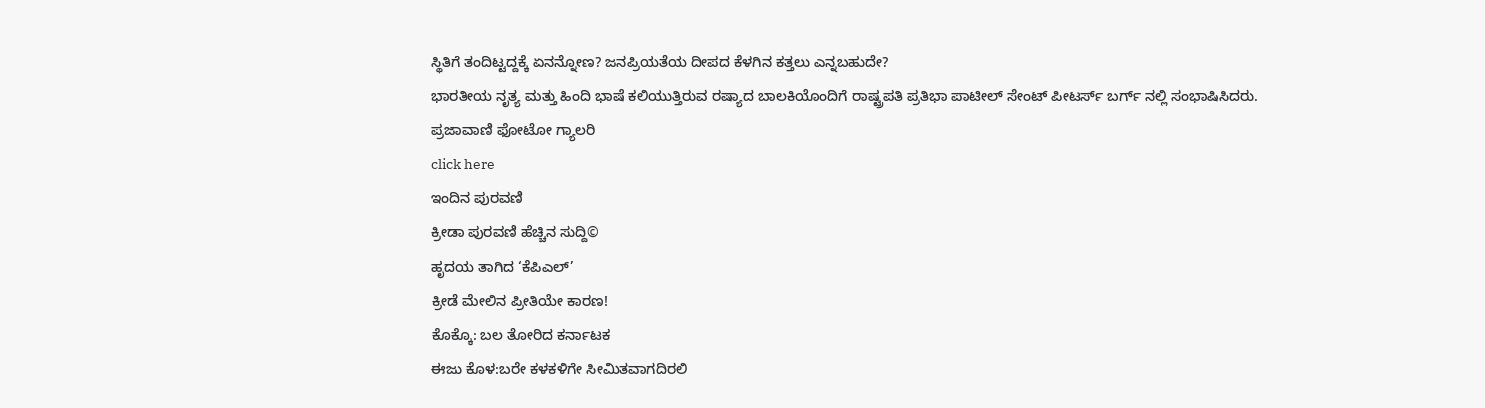ಸ್ಥಿತಿಗೆ ತಂದಿಟ್ಟದ್ದಕ್ಕೆ ಏನನ್ನೋಣ? ಜನಪ್ರಿಯತೆಯ ದೀಪದ ಕೆಳಗಿನ ಕತ್ತಲು ಎನ್ನಬಹುದೇ?
ಭಾರತೀಯ ನೃತ್ಯ ಮತ್ತು ಹಿಂದಿ ಭಾಷೆ ಕಲಿಯುತ್ತಿರುವ ರಷ್ಯಾದ ಬಾಲಕಿಯೊಂದಿಗೆ ರಾಷ್ಟ್ರಪತಿ ಪ್ರತಿಭಾ ಪಾಟೀಲ್ ಸೇಂಟ್ ಪೀಟರ್ಸ್ ಬರ್ಗ್ ನಲ್ಲಿ ಸಂಭಾಷಿಸಿದರು.
ಪ್ರಜಾವಾಣಿ ಫೋಟೋ ಗ್ಯಾಲರಿ
click here
ಇಂದಿನ ಪುರವಣಿ
ಕ್ರೀಡಾ ಪುರವಣಿ ಹೆಚ್ಚಿನ ಸುದ್ದಿ©
ಹೃದಯ ತಾಗಿದ ‘ಕೆಪಿಎಲ್’
ಕ್ರೀಡೆ ಮೇಲಿನ ಪ್ರೀತಿಯೇ ಕಾರಣ!
ಕೊಕ್ಕೊ: ಬಲ ತೋರಿದ ಕರ್ನಾಟಕ
ಈಜು ಕೊಳ:ಬರೇ ಕಳಕಳಿಗೇ ಸೀಮಿತವಾಗದಿರಲಿ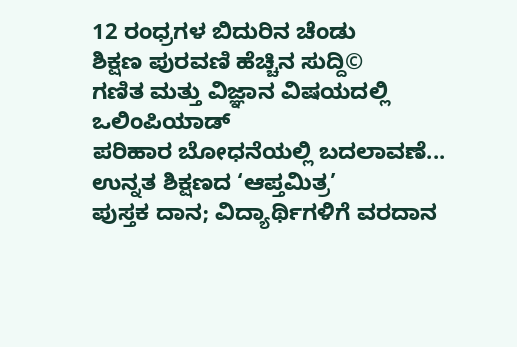12 ರಂಧ್ರಗಳ ಬಿದುರಿನ ಚೆಂಡು
ಶಿಕ್ಷಣ ಪುರವಣಿ ಹೆಚ್ಚಿನ ಸುದ್ದಿ©
ಗಣಿತ ಮತ್ತು ವಿಜ್ಞಾನ ವಿಷಯದಲ್ಲಿ ಒಲಿಂಪಿಯಾಡ್
ಪರಿಹಾರ ಬೋಧನೆಯಲ್ಲಿ ಬದಲಾವಣೆ...
ಉನ್ನತ ಶಿಕ್ಷಣದ ‘ಆಪ್ತಮಿತ್ರ’
ಪುಸ್ತಕ ದಾನ; ವಿದ್ಯಾರ್ಥಿಗಳಿಗೆ ವರದಾನ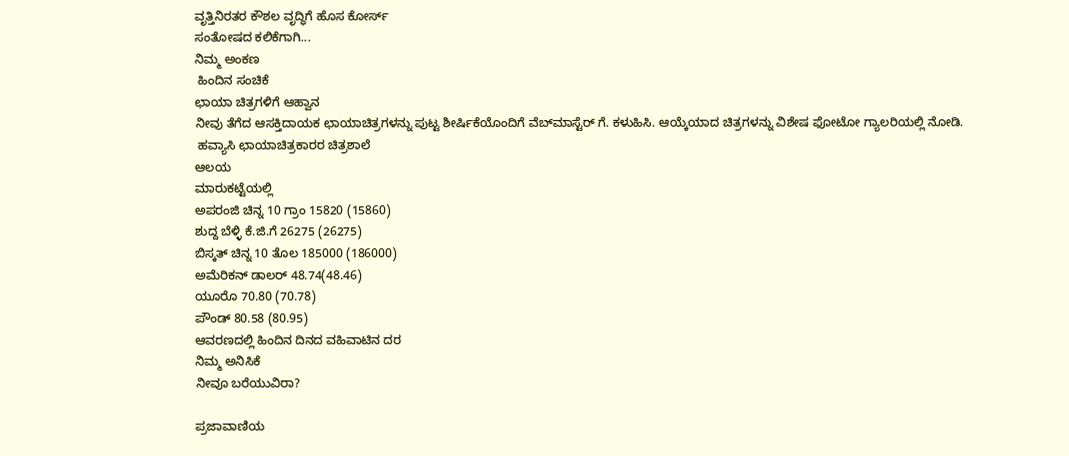ವೃತ್ತಿನಿರತರ ಕೌಶಲ ವೃದ್ಧಿಗೆ ಹೊಸ ಕೋರ್ಸ್
ಸಂತೋಷದ ಕಲಿಕೆಗಾಗಿ...
ನಿಮ್ಮ ಅಂಕಣ
 ಹಿಂದಿನ ಸಂಚಿಕೆ
ಛಾಯಾ ಚಿತ್ರಗಳಿಗೆ ಆಹ್ವಾನ
ನೀವು ತೆಗೆದ ಆಸಕ್ತಿದಾಯಕ ಛಾಯಾಚಿತ್ರಗಳನ್ನು ಪುಟ್ಟ ಶೀರ್ಷಿಕೆಯೊಂದಿಗೆ ವೆಬ್‌ಮಾಸ್ಟೆರ್ ಗೆ. ಕಳುಹಿಸಿ. ಆಯ್ಕೆಯಾದ ಚಿತ್ರಗಳನ್ನು ವಿಶೇಷ ಫೋಟೋ ಗ್ಯಾಲರಿಯಲ್ಲಿ ನೋಡಿ.
 ಹವ್ಯಾಸಿ ಛಾಯಾಚಿತ್ರಕಾರರ ಚಿತ್ರಶಾಲೆ
ಆಲಯ
ಮಾರುಕಟ್ಟೆಯಲ್ಲಿ
ಅಪರಂಜಿ ಚಿನ್ನ 10 ಗ್ರಾಂ 15820 (15860)
ಶುದ್ದ ಬೆಳ್ಳಿ ಕೆ.ಜಿ.ಗೆ 26275 (26275)
ಬಿಸ್ಕತ್ ಚಿನ್ನ 10 ತೊಲ 185000 (186000)
ಅಮೆರಿಕನ್ ಡಾಲರ್ 48.74(48.46)
ಯೂರೊ 70.80 (70.78)
ಪೌಂಡ್ 80.58 (80.95)
ಆವರಣದಲ್ಲಿ ಹಿಂದಿನ ದಿನದ ವಹಿವಾಟಿನ ದರ
ನಿಮ್ಮ ಅನಿಸಿಕೆ
ನೀವೂ ಬರೆಯುವಿರಾ?

ಪ್ರಜಾವಾಣಿಯ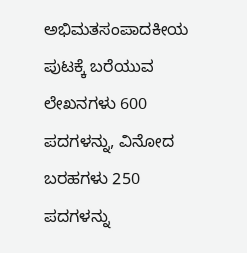ಅಭಿಮತಸಂಪಾದಕೀಯ ಪುಟಕ್ಕೆ ಬರೆಯುವ ಲೇಖನಗಳು 600 ಪದಗಳನ್ನು, ವಿನೋದ ಬರಹಗಳು 250 ಪದಗಳನ್ನು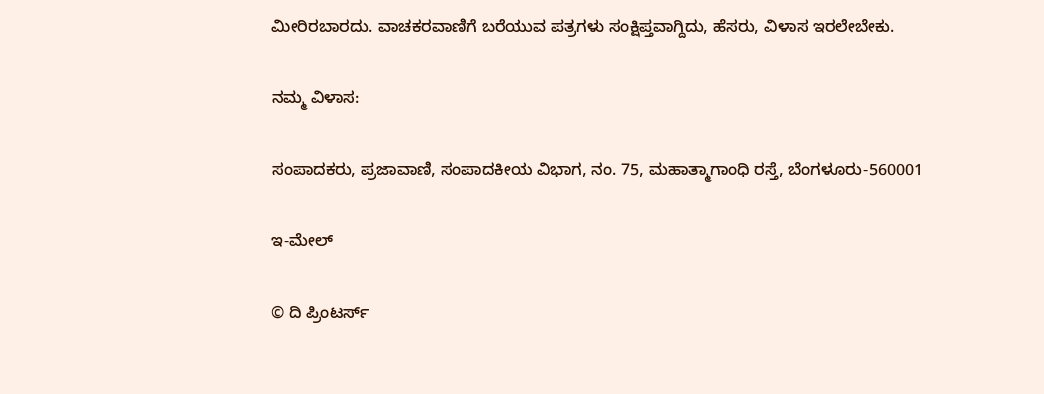ಮೀರಿರಬಾರದು. ವಾಚಕರವಾಣಿಗೆ ಬರೆಯುವ ಪತ್ರಗಳು ಸಂಕ್ಷಿಪ್ತವಾಗ್ದಿದು, ಹೆಸರು, ವಿಳಾಸ ಇರಲೇಬೇಕು.

ನಮ್ಮ ವಿಳಾಸ:

ಸಂಪಾದಕರು, ಪ್ರಜಾವಾಣಿ, ಸಂಪಾದಕೀಯ ವಿಭಾಗ, ನಂ. 75, ಮಹಾತ್ಮಾಗಾಂಧಿ ರಸ್ತೆ, ಬೆಂಗಳೂರು-560001

ಇ-ಮೇಲ್

© ದಿ ಪ್ರಿಂಟರ್ಸ್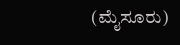(ಮೈಸೂರು)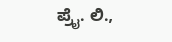ಪ್ರೈ. ಲಿ.,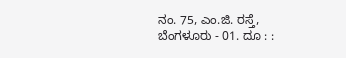ನಂ. 75, ಎಂ.ಜಿ. ರಸ್ತೆ, ಬೆಂಗಳೂರು - 01. ದೂ : :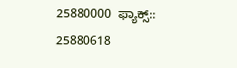25880000  ಫ್ಯಾಕ್ಸ್:: 25880618